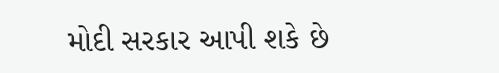મોદી સરકાર આપી શકે છે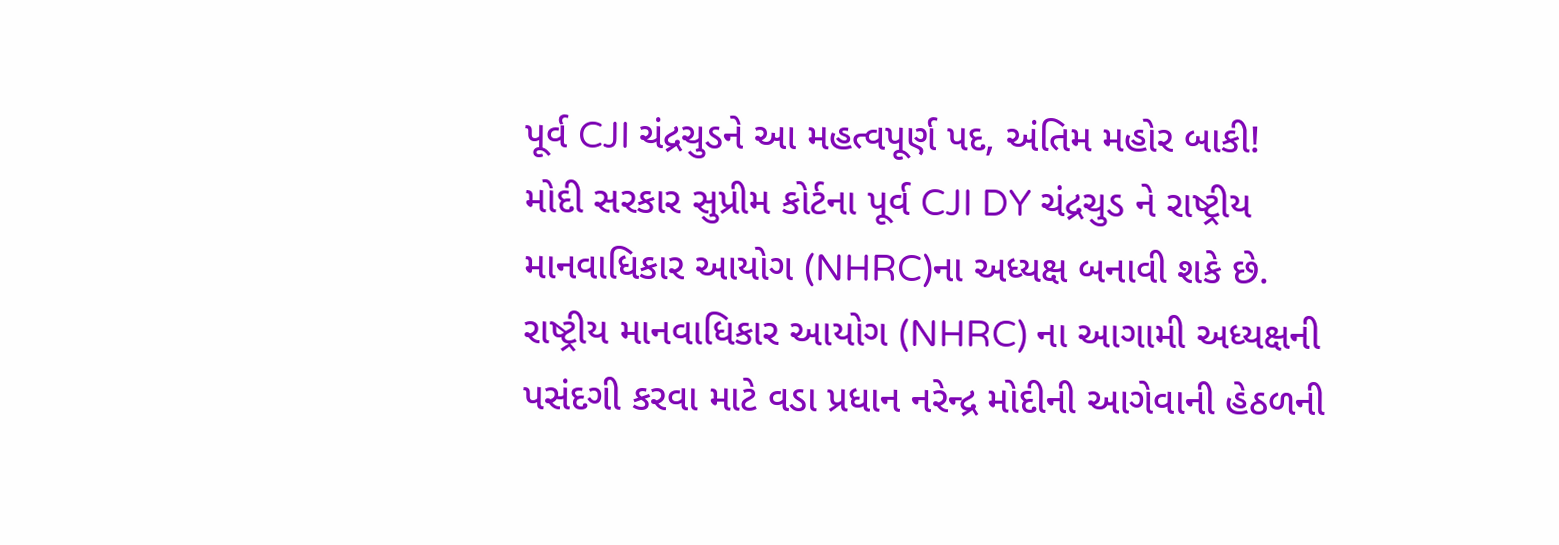પૂર્વ CJI ચંદ્રચુડને આ મહત્વપૂર્ણ પદ, અંતિમ મહોર બાકી!
મોદી સરકાર સુપ્રીમ કોર્ટના પૂર્વ CJI DY ચંદ્રચુડ ને રાષ્ટ્રીય માનવાધિકાર આયોગ (NHRC)ના અધ્યક્ષ બનાવી શકે છે. રાષ્ટ્રીય માનવાધિકાર આયોગ (NHRC) ના આગામી અધ્યક્ષની પસંદગી કરવા માટે વડા પ્રધાન નરેન્દ્ર મોદીની આગેવાની હેઠળની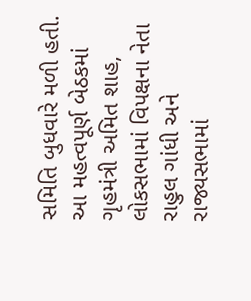સમિતિ બુધવારે મળી હતી. આ મહત્વપૂર્ણ બેઠકમાં ગૃહમંત્રી અમિત શાહ, લોકસભામાં વિપક્ષના નેતા રાહુલ ગાંધી અને રાજ્યસભામાં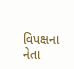વિપક્ષના નેતા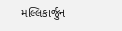મલ્લિકાર્જુન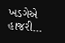ખડગેએ હાજરી…